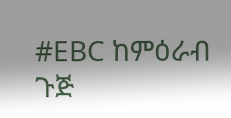#EBC ከምዕራብ ጉጅ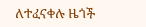ለተፈናቀሉ ዜጎች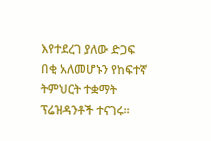እየተደረገ ያለው ድጋፍ በቂ አለመሆኑን የከፍተኛ ትምህርት ተቋማት ፕሬዝዳንቶች ተናገሩ።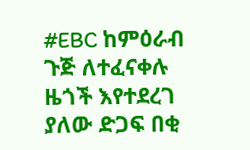#EBC ከምዕራብ ጉጅ ለተፈናቀሉ ዜጎች እየተደረገ ያለው ድጋፍ በቂ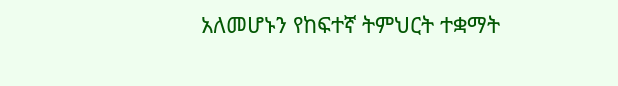አለመሆኑን የከፍተኛ ትምህርት ተቋማት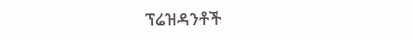ፕሬዝዳንቶች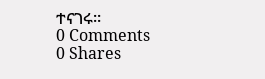ተናገሩ።
0 Comments
0 Shares